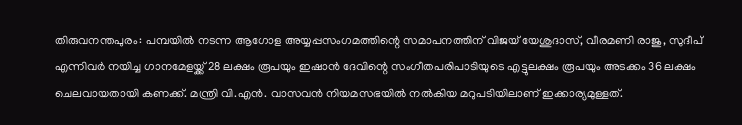തിരുവനന്തപുരം: പമ്പയിൽ നടന്ന ആഗോള അയ്യപ്പസംഗമത്തിന്റെ സമാപനത്തിന് വിജയ് യേശുദാസ്, വീരമണി രാജു, സുദീപ് എന്നിവർ നയിച്ച ഗാനമേളയ്ക്ക് 28 ലക്ഷം രൂപയും ഇഷാൻ ദേവിന്റെ സംഗീതപരിപാടിയുടെ എട്ടുലക്ഷം രൂപയും അടക്കം 36 ലക്ഷം ചെലവായതായി കണക്ക്. മന്ത്രി വി.എൻ. വാസവൻ നിയമസഭയിൽ നൽകിയ മറുപടിയിലാണ് ഇക്കാര്യമുള്ളത്.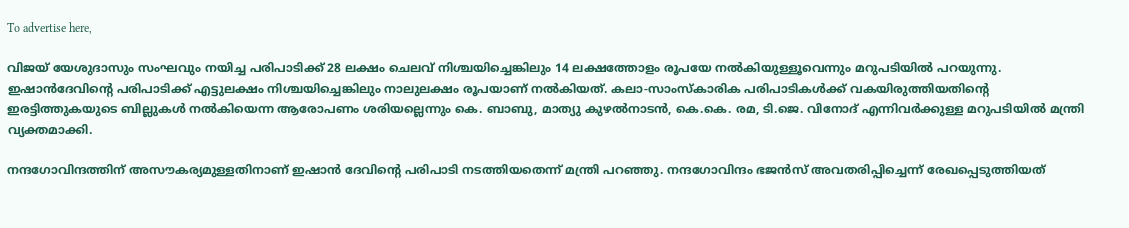To advertise here,

വിജയ് യേശുദാസും സംഘവും നയിച്ച പരിപാടിക്ക്‌ 28 ലക്ഷം ചെലവ് നിശ്ചയിച്ചെങ്കിലും 14 ലക്ഷത്തോളം രൂപയേ നൽകിയുള്ളൂവെന്നും മറുപടിയിൽ പറയുന്നു. ഇഷാൻദേവിന്റെ പരിപാടിക്ക് എട്ടുലക്ഷം നിശ്ചയിച്ചെങ്കിലും നാലുലക്ഷം രൂപയാണ് നൽകിയത്. കലാ-സാംസ്‌കാരിക പരിപാടികൾക്ക് വകയിരുത്തിയതിന്റെ ഇരട്ടിത്തുകയുടെ ബില്ലുകൾ നൽകിയെന്ന ആരോപണം ശരിയല്ലെന്നും കെ. ബാബു, മാത്യു കുഴൽനാടൻ, കെ.കെ. രമ, ടി.ജെ. വിനോദ് എന്നിവർക്കുള്ള മറുപടിയിൽ മന്ത്രി വ്യക്തമാക്കി.

നന്ദഗോവിന്ദത്തിന് അസൗകര്യമുള്ളതിനാണ് ഇഷാൻ ദേവിന്റെ പരിപാടി നടത്തിയതെന്ന് മന്ത്രി പറഞ്ഞു. നന്ദഗോവിന്ദം ഭജൻസ് അവതരിപ്പിച്ചെന്ന് രേഖപ്പെടുത്തിയത്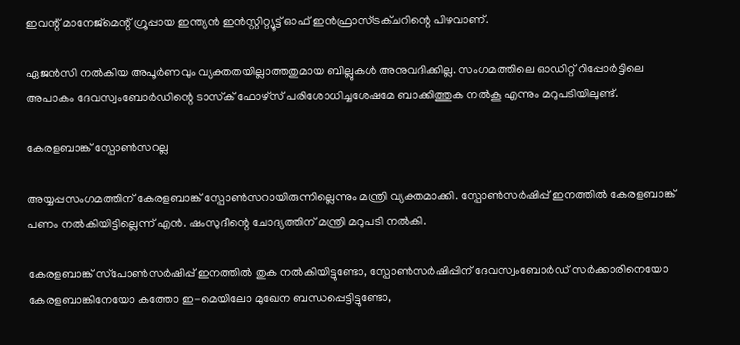ഇവന്റ് മാനേജ്മെന്റ് ഗ്രൂപ്പായ ഇന്ത്യൻ ഇൻസ്റ്റിറ്റ്യൂട്ട് ഓഫ് ഇൻഫ്രാസ്ട്രക്ചറിന്റെ പിഴവാണ്.

ഏജൻസി നൽകിയ അപൂർണവും വ്യക്തതയില്ലാത്തതുമായ ബില്ലുകൾ അനുവദിക്കില്ല. സംഗമത്തിലെ ഓഡിറ്റ് റിപ്പോർട്ടിലെ അപാകം ദേവസ്വംബോർഡിന്റെ ടാസ്‌ക് ഫോഴ്‌സ് പരിശോധിച്ചശേഷമേ ബാക്കിത്തുക നൽകൂ എന്നും മറുപടിയിലുണ്ട്.

കേരളബാങ്ക് സ്പോൺസറല്ല

അയ്യപ്പസംഗമത്തിന് കേരളബാങ്ക് സ്പോൺസറായിരുന്നില്ലെന്നും മന്ത്രി വ്യക്തമാക്കി. സ്പോൺസർഷിപ്പ് ഇനത്തിൽ കേരളബാങ്ക് പണം നൽകിയിട്ടില്ലെന്ന് എൻ. ഷംസുദീന്റെ ചോദ്യത്തിന് മന്ത്രി മറുപടി നൽകി.

കേരളബാങ്ക് സ്‌പോൺസർഷിപ്പ് ഇനത്തിൽ തുക നൽകിയിട്ടുണ്ടോ, സ്പോൺസർഷിപ്പിന് ദേവസ്വംബോർഡ് സർക്കാരിനെയോ കേരളബാങ്കിനേയോ കത്തോ ഇ-മെയിലോ മുഖേന ബന്ധപ്പെട്ടിട്ടുണ്ടോ,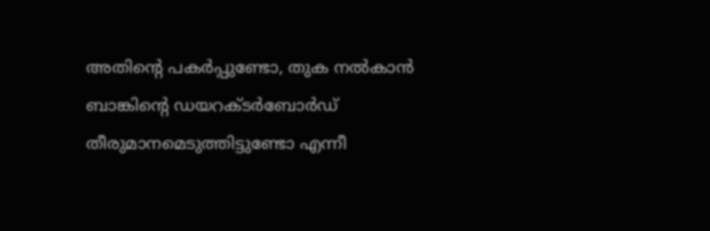അതിന്റെ പകർപ്പുണ്ടോ, തുക നൽകാൻ ബാങ്കിന്റെ ഡയറക്ടർബോർഡ് തീരുമാനമെടുത്തിട്ടുണ്ടോ എന്നീ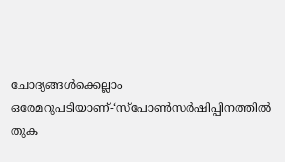ചോദ്യങ്ങൾക്കെല്ലാം ഒരേമറുപടിയാണ്-‘സ്‌പോൺസർഷിപ്പിനത്തിൽ തുക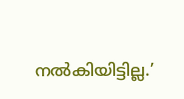നൽകിയിട്ടില്ല.’